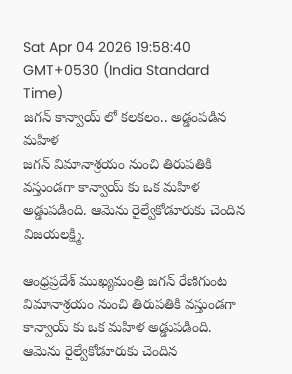Sat Apr 04 2026 19:58:40 GMT+0530 (India Standard Time)
జగన్ కాన్వాయ్ లో కలకలం.. అడ్డంపడిన మహిళ
జగన్ విమానాశ్రయం నుంచి తిరుపతికి వస్తుండగా కాన్వాయ్ కు ఒక మహిళ అడ్డుపడింది. ఆమెను రైల్వేకోడూరుకు చెందిన విజయలక్ష్మి.

ఆంధ్రప్రదేశ్ ముఖ్యమంత్రి జగన్ రేణిగుంట విమానాశ్రయం నుంచి తిరుపతికి వస్తుండగా కాన్వాయ్ కు ఒక మహిళ అడ్డుపడింది. ఆమెను రైల్వేకోడూరుకు చెందిన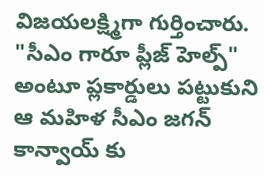విజయలక్ష్మిగా గుర్తించారు. "సీఎం గారూ ప్లీజ్ హెల్ప్" అంటూ ప్లకార్డులు పట్టుకుని ఆ మహిళ సీఎం జగన్ కాన్వాయ్ కు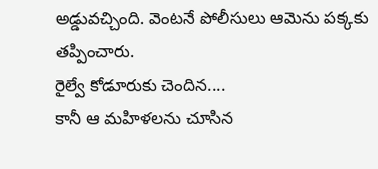అడ్డువచ్చింది. వెంటనే పోలీసులు ఆమెను పక్కకు తప్పించారు.
రైల్వే కోడూరుకు చెందిన....
కానీ ఆ మహిళలను చూసిన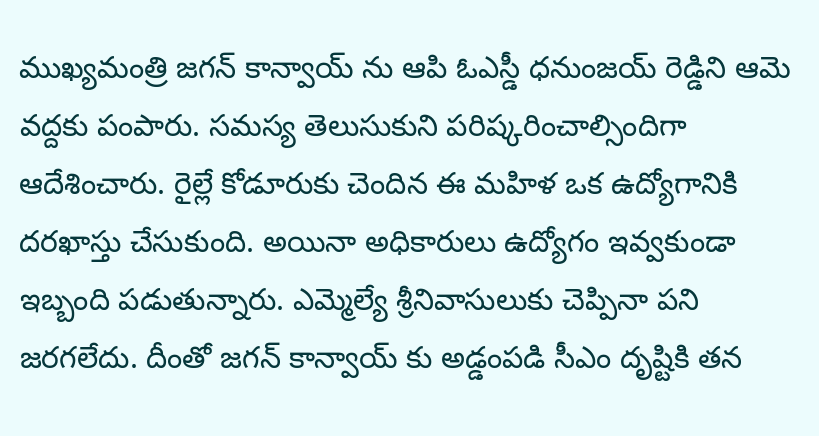ముఖ్యమంత్రి జగన్ కాన్వాయ్ ను ఆపి ఓఎస్డీ ధనుంజయ్ రెడ్డిని ఆమె వద్దకు పంపారు. సమస్య తెలుసుకుని పరిష్కరించాల్సిందిగా ఆదేశించారు. రైల్లే కోడూరుకు చెందిన ఈ మహిళ ఒక ఉద్యోగానికి దరఖాస్తు చేసుకుంది. అయినా అధికారులు ఉద్యోగం ఇవ్వకుండా ఇబ్బంది పడుతున్నారు. ఎమ్మెల్యే శ్రీనివాసులుకు చెప్పినా పని జరగలేదు. దీంతో జగన్ కాన్వాయ్ కు అడ్డంపడి సీఎం దృష్టికి తన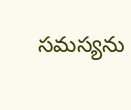సమస్యను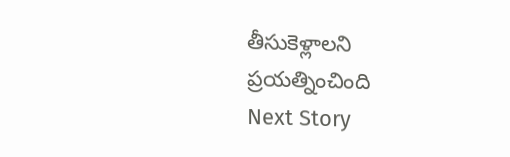తీసుకెళ్లాలని ప్రయత్నించింది
Next Story